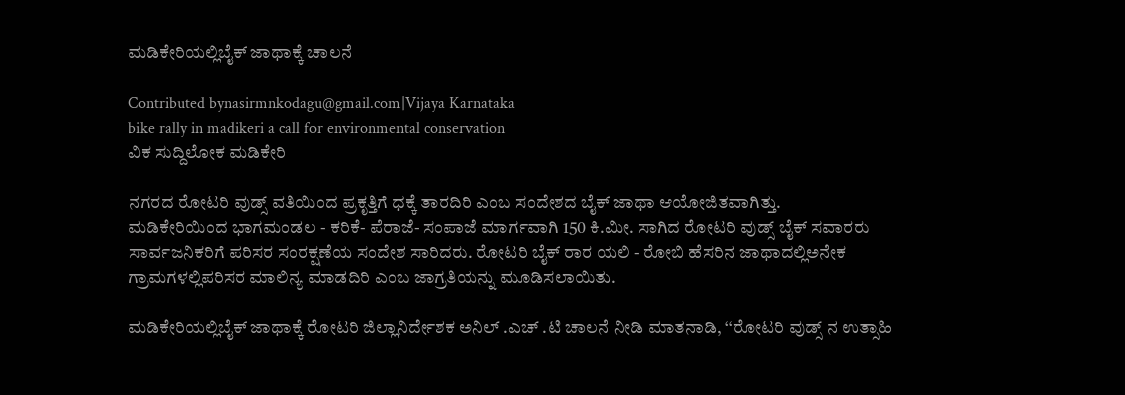ಮಡಿಕೇರಿಯಲ್ಲಿಬೈಕ್ ಜಾಥಾಕ್ಕೆ ಚಾಲನೆ

Contributed bynasirmnkodagu@gmail.com|Vijaya Karnataka
bike rally in madikeri a call for environmental conservation
ವಿಕ ಸುದ್ದಿಲೋಕ ಮಡಿಕೇರಿ

ನಗರದ ರೋಟರಿ ವುಡ್ಸ್ ವತಿಯಿಂದ ಪ್ರಕೃತ್ತಿಗೆ ಧಕ್ಕೆ ತಾರದಿರಿ ಎಂಬ ಸಂದೇಶದ ಬೈಕ್ ಜಾಥಾ ಆಯೋಜಿತವಾಗಿತ್ತು.
ಮಡಿಕೇರಿಯಿಂದ ಭಾಗಮಂಡಲ - ಕರಿಕೆ- ಪೆರಾಜೆ- ಸಂಪಾಜೆ ಮಾರ್ಗವಾಗಿ 150 ಕಿ.ಮೀ. ಸಾಗಿದ ರೋಟರಿ ವುಡ್ಸ್ ಬೈಕ್ ಸವಾರರು ಸಾರ್ವಜನಿಕರಿಗೆ ಪರಿಸರ ಸಂರಕ್ಷಣೆಯ ಸಂದೇಶ ಸಾರಿದರು. ರೋಟರಿ ಬೈಕ್ ರಾರ ಯಲಿ - ರೋಬಿ ಹೆಸರಿನ ಜಾಥಾದಲ್ಲಿಅನೇಕ ಗ್ರಾಮಗಳಲ್ಲಿಪರಿಸರ ಮಾಲಿನ್ಯ ಮಾಡದಿರಿ ಎಂಬ ಜಾಗ್ರತಿಯನ್ನು ಮೂಡಿಸಲಾಯಿತು.

ಮಡಿಕೇರಿಯಲ್ಲಿಬೈಕ್ ಜಾಥಾಕ್ಕೆ ರೋಟರಿ ಜಿಲ್ಲಾನಿರ್ದೇಶಕ ಅನಿಲ್ .ಎಚ್ .ಟಿ ಚಾಲನೆ ನೀಡಿ ಮಾತನಾಡಿ, ‘‘ರೋಟರಿ ವುಡ್ಸ್ ನ ಉತ್ಸಾಹಿ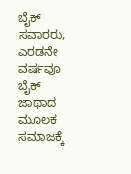ಬೈಕ್ ಸವಾರರು, ಎರಡನೇ ವರ್ಷವೂ ಬೈಕ್ ಜಾಥಾದ ಮೂಲಕ ಸಮಾಜಕ್ಕೆ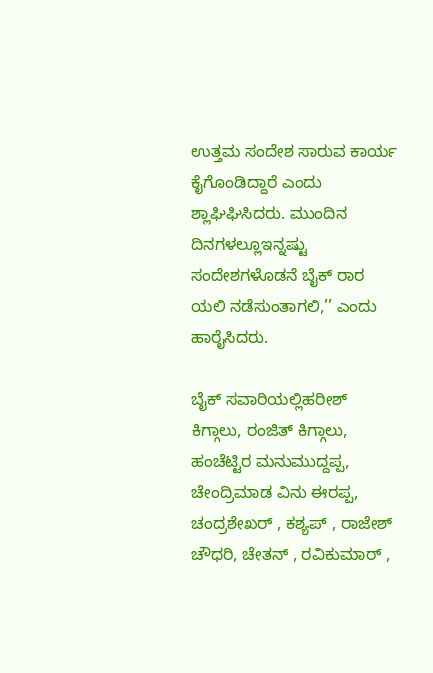ಉತ್ತಮ ಸಂದೇಶ ಸಾರುವ ಕಾರ್ಯ ಕೈಗೊಂಡಿದ್ದಾರೆ ಎಂದು ಶ್ಲಾಘಿಘಿಸಿದರು. ಮುಂದಿನ ದಿನಗಳಲ್ಲೂಇನ್ನಷ್ಟು ಸಂದೇಶಗಳೊಡನೆ ಬೈಕ್ ರಾರ ಯಲಿ ನಡೆಸುಂತಾಗಲಿ,’’ ಎಂದು ಹಾರೈಸಿದರು.

ಬೈಕ್ ಸವಾರಿಯಲ್ಲಿಹರೀಶ್ ಕಿಗ್ಗಾಲು, ರಂಜಿತ್ ಕಿಗ್ಗಾಲು, ಹಂಚೆಟ್ಟಿರ ಮನುಮುದ್ದಪ್ಪ, ಚೇಂದ್ರಿಮಾಡ ವಿನು ಈರಪ್ಪ, ಚಂದ್ರಶೇಖರ್ , ಕಶ್ಯಪ್ , ರಾಜೇಶ್ ಚೌಧರಿ, ಚೇತನ್ , ರವಿಕುಮಾರ್ ,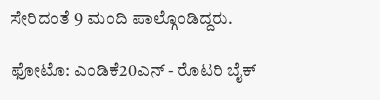ಸೇರಿದಂತೆ 9 ಮಂದಿ ಪಾಲ್ಗೊಂಡಿದ್ದರು.

ಫೋಟೊ: ಎಂಡಿಕೆ20ಎನ್ - ರೊಟರಿ ಬೈಕ್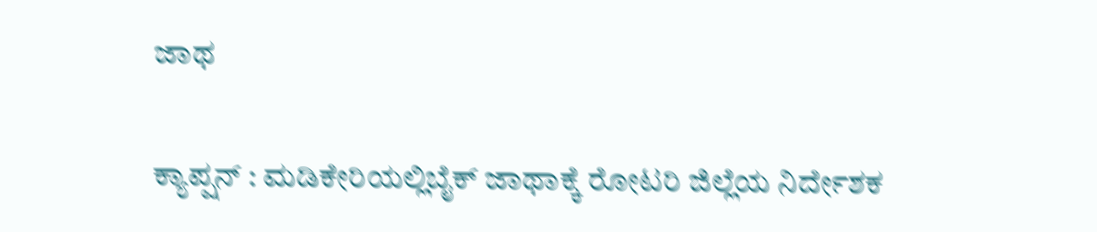ಜಾಥ

ಕ್ಯಾಪ್ಷನ್ : ಮಡಿಕೇರಿಯಲ್ಲಿಬೈಕ್ ಜಾಥಾಕ್ಕೆ ರೋಟರಿ ಜಿಲ್ಲೆಯ ನಿರ್ದೇಶಕ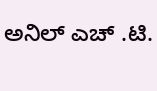ಅನಿಲ್ ಎಚ್ .ಟಿ.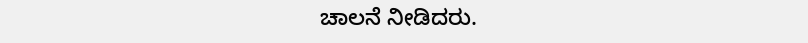ಚಾಲನೆ ನೀಡಿದರು.